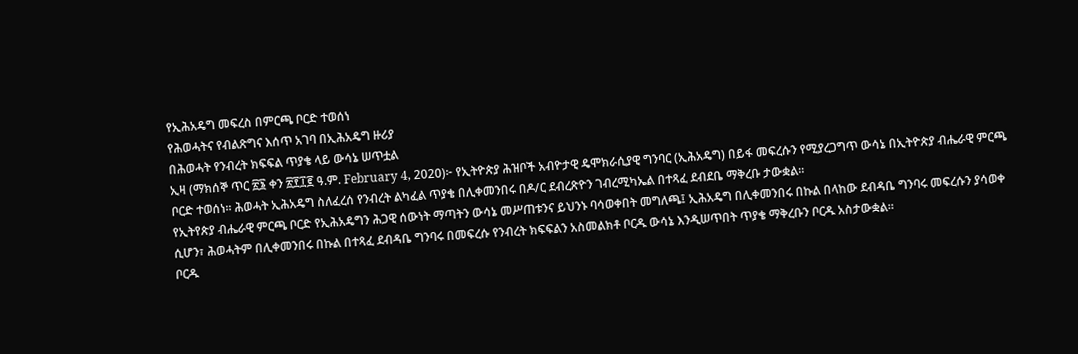የኢሕአዴግ መፍረስ በምርጫ ቦርድ ተወሰነ
የሕወሓትና የብልጽግና እሰጥ አገባ በኢሕአዴግ ዙሪያ
በሕወሓት የንብረት ክፍፍል ጥያቄ ላይ ውሳኔ ሠጥቷል
ኢዛ (ማክሰኞ ጥር ፳፮ ቀን ፳፻፲፪ ዓ.ም. February 4, 2020)፦ የኢትዮጵያ ሕዝቦች አብዮታዊ ዴሞክራሲያዊ ግንባር (ኢሕአዴግ) በይፋ መፍረሱን የሚያረጋግጥ ውሳኔ በኢትዮጵያ ብሔራዊ ምርጫ ቦርድ ተወሰነ። ሕወሓት ኢሕአዴግ ስለፈረሰ የንብረት ልካፈል ጥያቄ በሊቀመንበሩ በዶ/ር ደብረጽዮን ገብረሚካኤል በተጻፈ ደብደቤ ማቅረቡ ታውቋል።
የኢትየጵያ ብሔራዊ ምርጫ ቦርድ የኢሕአዴግን ሕጋዊ ሰውነት ማጣትን ውሳኔ መሥጠቱንና ይህንኑ ባሳወቀበት መግለጫ፤ ኢሕአዴግ በሊቀመንበሩ በኩል በላከው ደብዳቤ ግንባሩ መፍረሱን ያሳወቀ ሲሆን፣ ሕወሓትም በሊቀመንበሩ በኩል በተጻፈ ደብዳቤ ግንባሩ በመፍረሱ የንብረት ክፍፍልን አስመልክቶ ቦርዱ ውሳኔ እንዲሠጥበት ጥያቄ ማቅረቡን ቦርዱ አስታውቋል።
ቦርዱ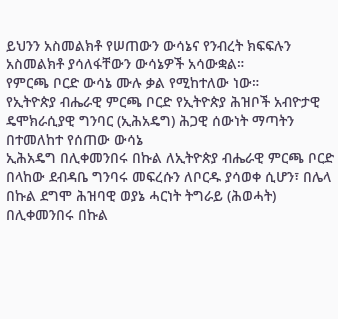ይህንን አስመልክቶ የሠጠውን ውሳኔና የንብረት ክፍፍሉን አስመልክቶ ያሳለፋቸውን ውሳኔዎች አሳውቋል።
የምርጫ ቦርድ ውሳኔ ሙሉ ቃል የሚከተለው ነው።
የኢትዮጵያ ብሔራዊ ምርጫ ቦርድ የኢትዮጵያ ሕዝቦች አብዮታዊ ዴሞክራሲያዊ ግንባር (ኢሕአዴግ) ሕጋዊ ሰውነት ማጣትን በተመለከተ የሰጠው ውሳኔ
ኢሕአዴግ በሊቀመንበሩ በኩል ለኢትዮጵያ ብሔራዊ ምርጫ ቦርድ በላከው ደብዳቤ ግንባሩ መፍረሱን ለቦርዱ ያሳወቀ ሲሆን፣ በሌላ በኩል ደግሞ ሕዝባዊ ወያኔ ሓርነት ትግራይ (ሕወሓት) በሊቀመንበሩ በኩል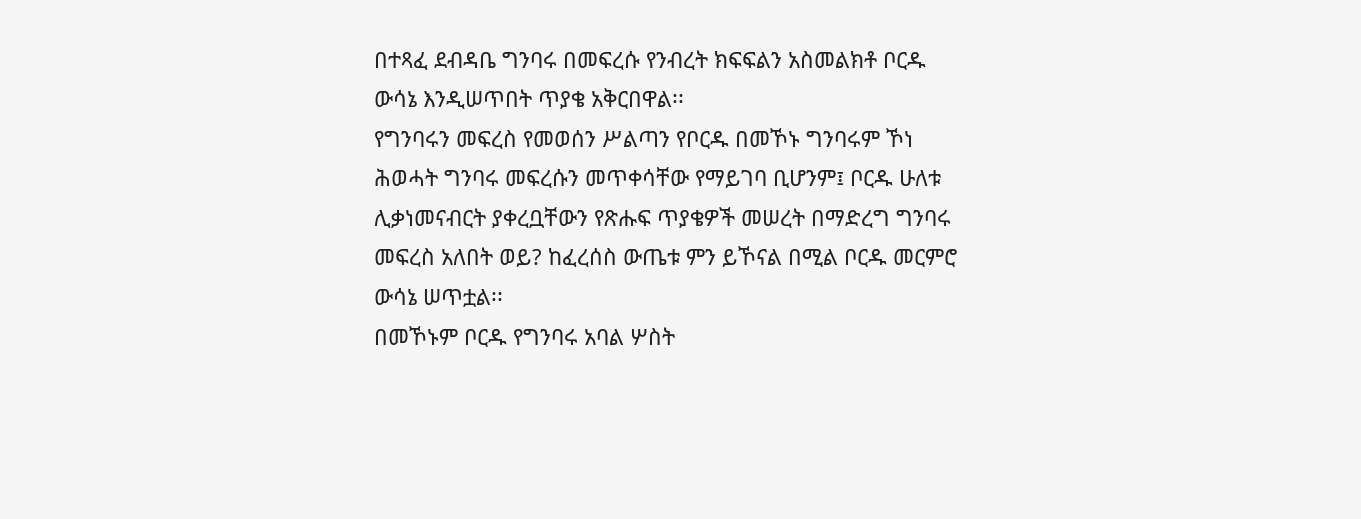በተጻፈ ደብዳቤ ግንባሩ በመፍረሱ የንብረት ክፍፍልን አስመልክቶ ቦርዱ ውሳኔ እንዲሠጥበት ጥያቄ አቅርበዋል፡፡
የግንባሩን መፍረስ የመወሰን ሥልጣን የቦርዱ በመኾኑ ግንባሩም ኾነ ሕወሓት ግንባሩ መፍረሱን መጥቀሳቸው የማይገባ ቢሆንም፤ ቦርዱ ሁለቱ ሊቃነመናብርት ያቀረቧቸውን የጽሑፍ ጥያቄዎች መሠረት በማድረግ ግንባሩ መፍረስ አለበት ወይ? ከፈረሰስ ውጤቱ ምን ይኾናል በሚል ቦርዱ መርምሮ ውሳኔ ሠጥቷል፡፡
በመኾኑም ቦርዱ የግንባሩ አባል ሦስት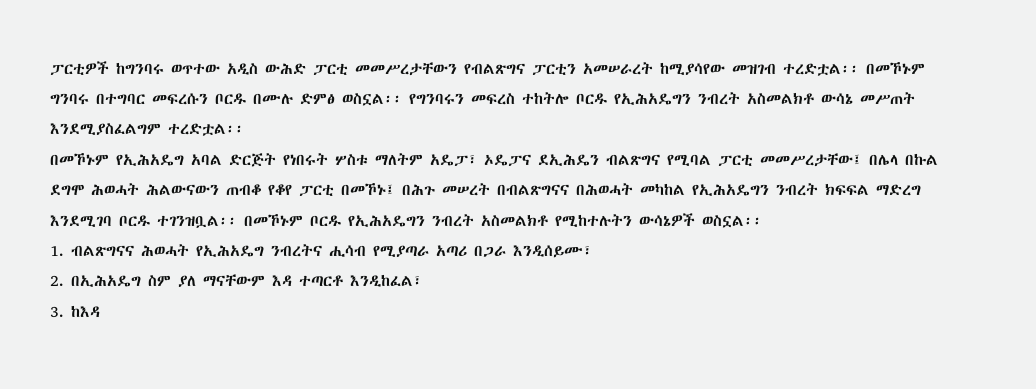ፓርቲዎች ከግንባሩ ወጥተው አዲስ ውሕድ ፓርቲ መመሥረታቸውን የብልጽግና ፓርቲን አመሠራረት ከሚያሳየው መዝገብ ተረድቷል፡፡ በመኾኑም ግንባሩ በተግባር መፍረሱን ቦርዱ በሙሉ ድምፅ ወስኗል፡፡ የግንባሩን መፍረስ ተከትሎ ቦርዱ የኢሕአዴግን ንብረት አስመልክቶ ውሳኔ መሥጠት እንደሚያስፈልግም ተረድቷል፡፡
በመኾኑም የኢሕአዴግ አባል ድርጅት የነበሩት ሦስቱ ማለትም አዴፓ፣ ኦዴፓና ደኢሕዴን ብልጽግና የሚባል ፓርቲ መመሥረታቸው፤ በሌላ በኩል ደግሞ ሕወሓት ሕልውናውን ጠብቆ የቆየ ፓርቲ በመኾኑ፤ በሕጉ መሠረት በብልጽግናና በሕወሓት መካከል የኢሕአዴግን ንብረት ክፍፍል ማድረግ እንደሚገባ ቦርዱ ተገንዝቧል፡፡ በመኾኑም ቦርዱ የኢሕአዴግን ንብረት አስመልክቶ የሚከተሉትን ውሳኔዎች ወስኗል፡፡
1. ብልጽግናና ሕወሓት የኢሕአዴግ ንብረትና ሒሳብ የሚያጣራ አጣሪ በጋራ እንዲሰይሙ፣
2. በኢሕአዴግ ስም ያለ ማናቸውም እዳ ተጣርቶ እንዲከፈል፣
3. ከእዳ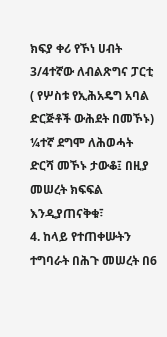ክፍያ ቀሪ የኾነ ሀብት 3/4ተኛው ለብልጽግና ፓርቲ ( የሦስቱ የኢሕአዴግ አባል ድርጅቶች ውሕደት በመኾኑ) ¼ተኛ ደግሞ ለሕወሓት ድርሻ መኾኑ ታውቆ፤ በዚያ መሠረት ክፍፍል እንዲያጠናቅቁ፣
4. ከላይ የተጠቀሡትን ተግባራት በሕጉ መሠረት በ6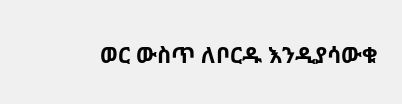ወር ውስጥ ለቦርዱ እንዲያሳውቁ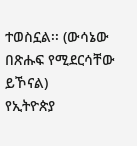ተወስኗል፡፡ (ውሳኔው በጽሑፍ የሚደርሳቸው ይኾናል)
የኢትዮጵያ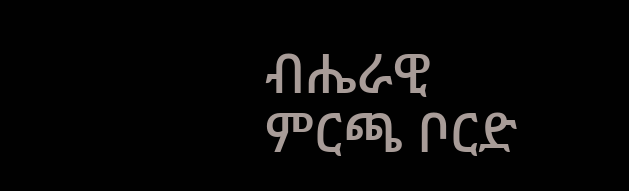ብሔራዊ ምርጫ ቦርድ